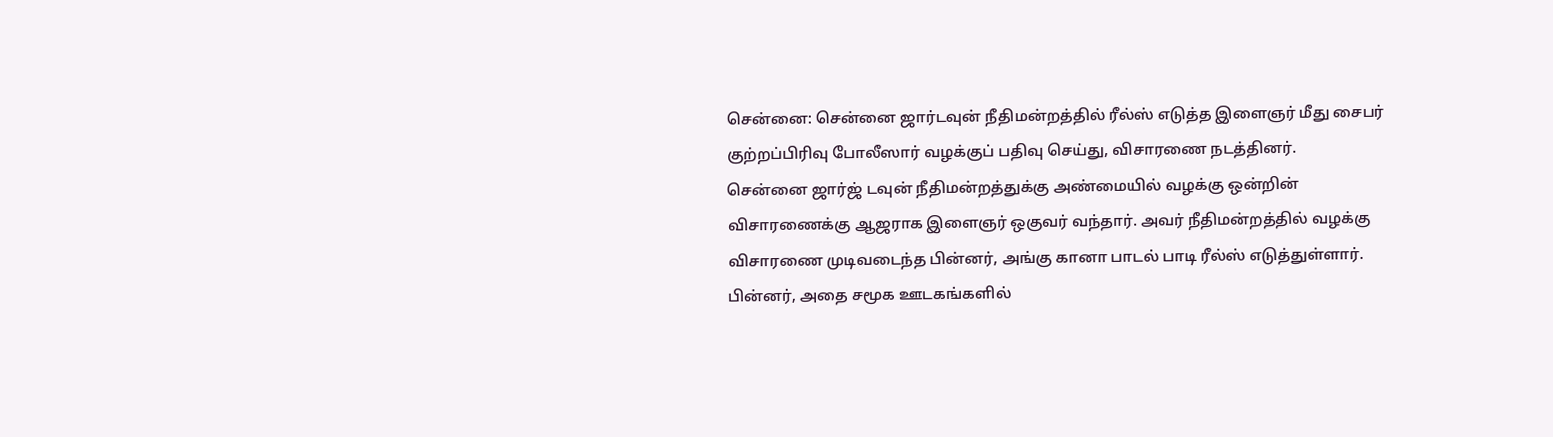சென்னை: சென்னை ஜார்டவுன் நீதிமன்றத்தில் ரீல்ஸ் எடுத்த இளைஞர் மீது சைபர் குற்றப்பிரிவு போலீஸார் வழக்குப் பதிவு செய்து, விசாரணை நடத்தினர்.
சென்னை ஜார்ஜ் டவுன் நீதிமன்றத்துக்கு அண்மையில் வழக்கு ஒன்றின் விசாரணைக்கு ஆஜராக இளைஞர் ஒகுவர் வந்தார். அவர் நீதிமன்றத்தில் வழக்கு விசாரணை முடிவடைந்த பின்னர், அங்கு கானா பாடல் பாடி ரீல்ஸ் எடுத்துள்ளார். பின்னர், அதை சமூக ஊடகங்களில்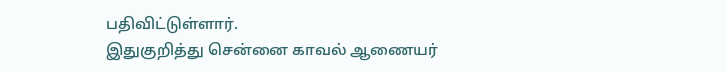பதிவிட்டுள்ளார்.
இதுகுறித்து சென்னை காவல் ஆணையர்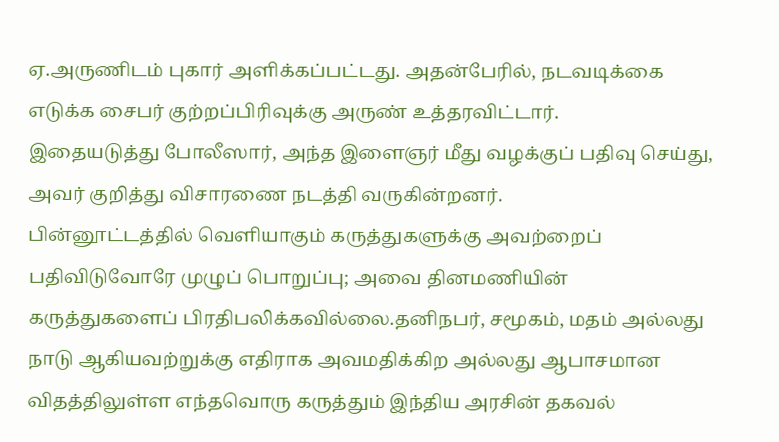ஏ.அருணிடம் புகார் அளிக்கப்பட்டது. அதன்பேரில், நடவடிக்கை எடுக்க சைபர் குற்றப்பிரிவுக்கு அருண் உத்தரவிட்டார்.
இதையடுத்து போலீஸார், அந்த இளைஞர் மீது வழக்குப் பதிவு செய்து, அவர் குறித்து விசாரணை நடத்தி வருகின்றனர்.
பின்னூட்டத்தில் வெளியாகும் கருத்துகளுக்கு அவற்றைப் பதிவிடுவோரே முழுப் பொறுப்பு; அவை தினமணியின் கருத்துகளைப் பிரதிபலிக்கவில்லை.தனிநபர், சமூகம், மதம் அல்லது நாடு ஆகியவற்றுக்கு எதிராக அவமதிக்கிற அல்லது ஆபாசமான விதத்திலுள்ள எந்தவொரு கருத்தும் இந்திய அரசின் தகவல்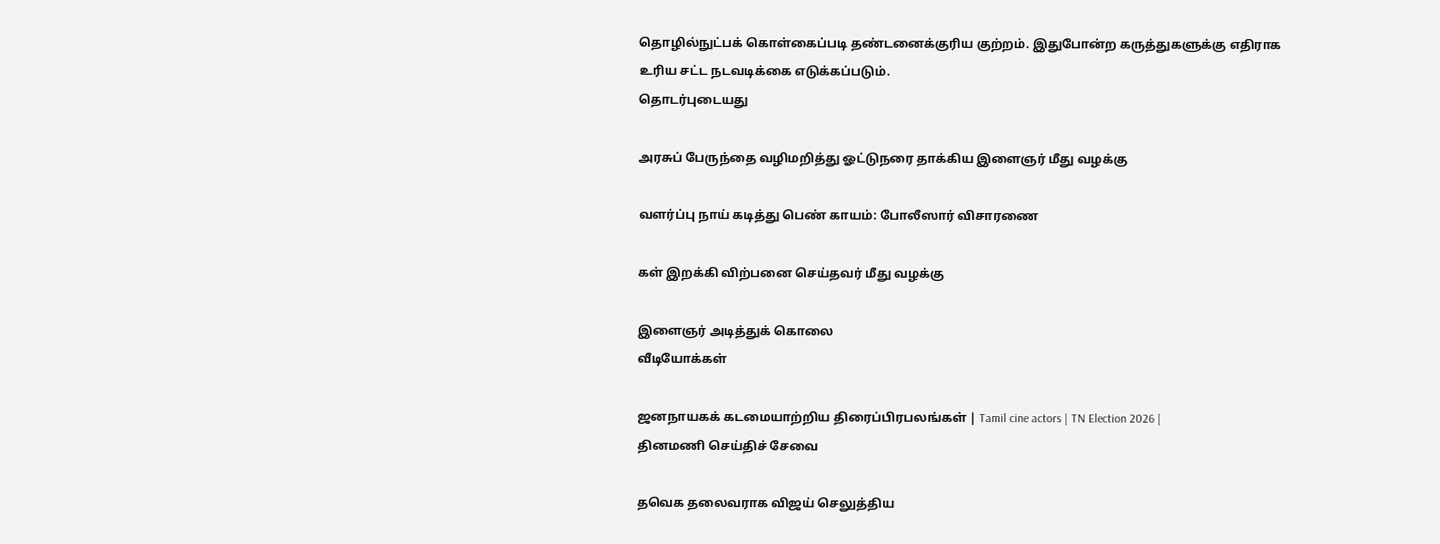தொழில்நுட்பக் கொள்கைப்படி தண்டனைக்குரிய குற்றம். இதுபோன்ற கருத்துகளுக்கு எதிராக உரிய சட்ட நடவடிக்கை எடுக்கப்படும்.
தொடர்புடையது

அரசுப் பேருந்தை வழிமறித்து ஓட்டுநரை தாக்கிய இளைஞர் மீது வழக்கு

வளர்ப்பு நாய் கடித்து பெண் காயம்: போலீஸார் விசாரணை

கள் இறக்கி விற்பனை செய்தவர் மீது வழக்கு

இளைஞர் அடித்துக் கொலை
வீடியோக்கள்

ஜனநாயகக் கடமையாற்றிய திரைப்பிரபலங்கள் | Tamil cine actors | TN Election 2026 |
தினமணி செய்திச் சேவை

தவெக தலைவராக விஜய் செலுத்திய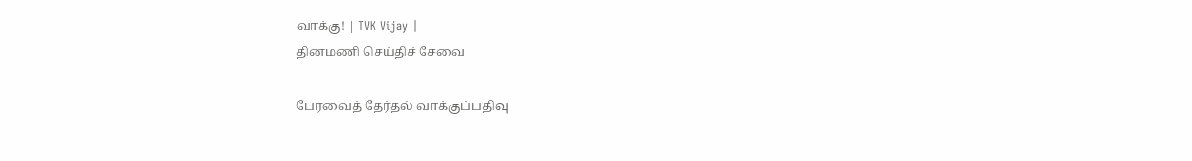வாக்கு! | TVK Vijay |
தினமணி செய்திச் சேவை

பேரவைத் தேர்தல் வாக்குப்பதிவு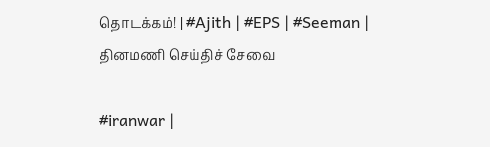தொடக்கம்! | #Ajith | #EPS | #Seeman |
தினமணி செய்திச் சேவை

#iranwar |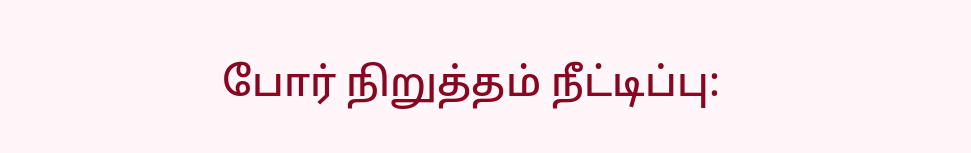போர் நிறுத்தம் நீட்டிப்பு: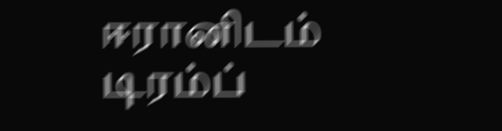ஈரானிடம் டிரம்ப்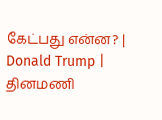கேட்பது என்ன? | Donald Trump |
தினமணி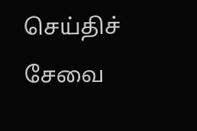செய்திச் சேவை